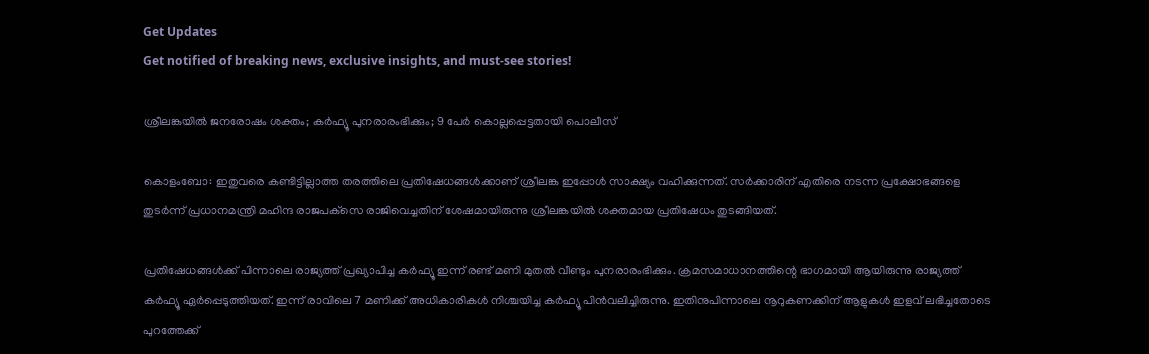Get Updates
Get notified of breaking news, exclusive insights, and must-see stories!

ശ്രീലങ്കയില്‍ ജനരോഷം ശക്തം; കർഫ്യൂ പുനരാരംഭിക്കും; 9 പേർ കൊല്ലപ്പെട്ടതായി പൊലീസ്

കൊളംബോ: ഇതുവരെ കണ്ടിട്ടില്ലാത്ത തരത്തിലെ പ്രതിഷേധങ്ങൾക്കാണ് ശ്രീലങ്ക ഇപ്പോൾ സാക്ഷ്യം വഹിക്കുന്നത്. സര്‍ക്കാരിന് എതിരെ നടന്ന പ്രക്ഷോഭങ്ങളെ തുടര്‍ന്ന് പ്രധാനമന്ത്രി മഹിന്ദ രാജപക്‌സെ രാജിവെച്ചതിന് ശേഷമായിരുന്നു ശ്രീലങ്കയിൽ ശക്തമായ പ്രതിഷേധം തുടങ്ങിയത്.

പ്രതിഷേധങ്ങൾക്ക് പിന്നാലെ രാജ്യത്ത് പ്രഖ്യാപിച്ച കർഫ്യൂ ഇന്ന് രണ്ട് മണി മുതൽ വീണ്ടും പുനരാരംഭിക്കും. ക്രമസമാധാനത്തിന്റെ ഭാഗമായി ആയിരുന്നു രാജ്യത്ത് കർഫ്യൂ ഏർപ്പെടുത്തിയത്. ഇന്ന് രാവിലെ 7 മണിക്ക് അധികാരികൾ നിശ്ചയിച്ച കർഫ്യൂ പിൻവലിച്ചിരുന്നു. ഇതിനുപിന്നാലെ നൂറുകണക്കിന് ആളുകൾ ഇളവ് ലഭിച്ചതോടെ പുറത്തേക്ക്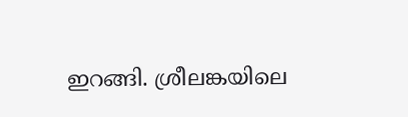ഇറങ്ങി. ശ്രീലങ്കയിലെ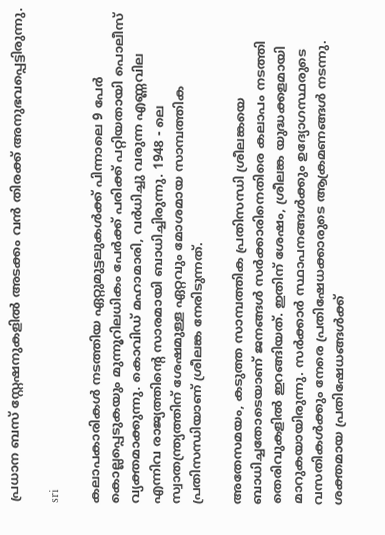പ്രധാന ബസ് സ്റ്റേഷനുകളിൽ അടക്കം വൻ തിരക്ക് അനുഭവപ്പെട്ടിരുന്നു.

sri

കലാപകാരികൾ നടത്തിയ ഏറ്റുമുട്ടലുകൾക്ക് പിന്നാലെ 9 പേർ കൊല്ലപ്പെടുകയും മുന്നൂറിലധികം പേർക്ക് പരിക്ക് പറ്റിയതായി പൊലീസ് വ്യക്തമാക്കുന്നു. കൊവിഡ് മഹാമാരി, വർധിച്ചു വരുന്ന എണ്ണവില എന്നിവ രാജ്യത്തിന്റെ സാരമായി ബാധിച്ചിരുന്നു. 1948 - ലെ സ്വാതന്ത്ര്യത്തിന് ശേഷമുള്ള ഏറ്റവും മോശമായ സാമ്പത്തിക പ്രതിസന്ധിയാണ് ശ്രീലങ്ക നേരിടുന്നത്.

അതേസമയം, കടുത്ത സാമ്പത്തിക പ്രതിസന്ധി ശ്രീലങ്കയെ ബാധിച്ചതോടെയാണ് ജനങ്ങൾ സർക്കാരിനെതിരെ കലാപം നടത്തി തെരിവുകളിൽ ഇറങ്ങിയത്. ഇതിന് ശേഷം, ശ്രീലങ്ക യുദ്ധക്കളമായി മാറുകയായിരുന്നു. സര്‍ക്കാര്‍ സ്ഥാപനങ്ങള്‍ക്കും ഉദ്യോഗസ്ഥരുടെ വസതികള്‍ക്കും നേരെ പ്രതിഷേധക്കാരുടെ ആക്രമണങ്ങള്‍ നടന്നു. ശക്തമായ പ്രതിഷേധങ്ങൾക്ക്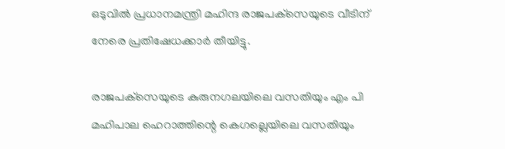ഒടുവിൽ പ്രധാനമന്ത്രി മഹിന്ദ രാജപക്‌സെയുടെ വീടിന് നേരെ പ്രതിഷേധക്കാർ തീയിട്ടു.

രാജപക്‌സെയുടെ കുരുനഗലയിലെ വസതിയും എം പി മഹിപാല ഹെറാത്തിന്റെ കെഗല്ലെയിലെ വസതിയും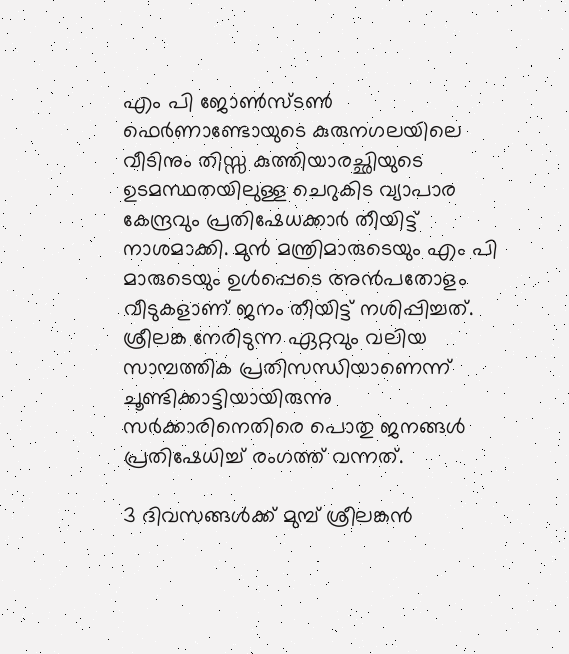എം പി ജോണ്‍സ്ടണ്‍ ഫെര്‍ണാണ്ടോയുടെ കുരുനഗലയിലെ വീടിനും തിസ്സ കുത്തിയാരച്ഛിയുടെ ഉടമസ്ഥതയിലുള്ള ചെറുകിട വ്യാപാര കേന്ദ്രവും പ്രതിഷേധക്കാര്‍ തീയിട്ട് നാശമാക്കി. മുൻ മന്ത്രിമാരുടെയും എം പി മാരുടെയും ഉൾപ്പെടെ അൻപതോളം വീടുകളാണ് ജനം തീയിട്ട് നശിപ്പിച്ചത്. ശ്രീലങ്ക നേരിടുന്ന ഏറ്റവും വലിയ സാമ്പത്തിക പ്രതിസന്ധിയാണെന്ന് ചൂണ്ടിക്കാട്ടിയായിരുന്നു സർക്കാരിനെതിരെ പൊതു ജനങ്ങൾ പ്രതിഷേധിച്ച് രംഗത്ത് വന്നത്.

3 ദിവസങ്ങൾക്ക് മുമ്പ് ശ്രീലങ്കൻ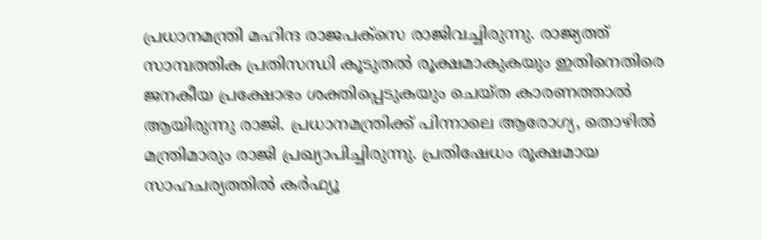പ്രധാനമന്ത്രി മഹിന്ദ രാജപക്സെ രാജിവച്ചിരുന്നു. രാജ്യത്ത് സാമ്പത്തിക പ്രതിസന്ധി കൂടുതൽ രൂക്ഷമാകുകയും ഇതിനെതിരെ ജനകീയ പ്രക്ഷോഭം ശക്തിപ്പെടുകയും ചെയ്ത കാരണത്താൽ ആയിരുന്നു രാജി. പ്രധാനമന്ത്രിക്ക് പിന്നാലെ ആരോഗ്യ, തൊഴിൽ മന്ത്രിമാരും രാജി പ്രഖ്യാപിച്ചിരുന്നു. പ്രതിഷേധം രൂക്ഷമായ സാഹചര്യത്തിൽ കർഫ്യൂ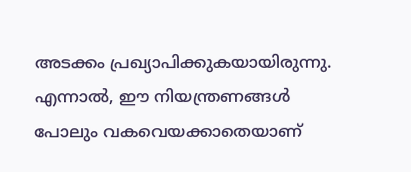അടക്കം പ്രഖ്യാപിക്കുകയായിരുന്നു. എന്നാൽ, ഈ നിയന്ത്രണങ്ങൾ പോലും വകവെയക്കാതെയാണ്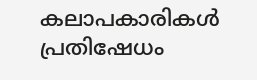കലാപകാരികൾ പ്രതിഷേധം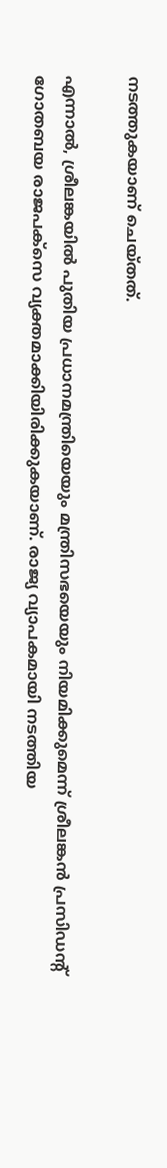നടത്തുകയാണ് ചെയ്തത്.

എന്നാൽ, ശ്രീലങ്കയിൽ പുതിയ പ്രധാനമന്ത്രിയെയും മന്ത്രിസഭയെയും നിയമിക്കുമെന്ന് ശ്രീലങ്കൻ പ്രസിഡന്റ് ഗോതബയ രാജപക്‌സെ വ്യക്തമാക്കിയിരിക്കുകയാണ്. രാജ്യ വ്യാപകമായി നടത്തിയ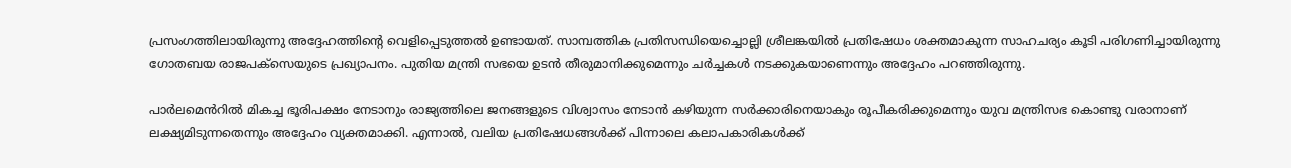പ്രസംഗത്തിലായിരുന്നു അദ്ദേഹത്തിന്റെ വെളിപ്പെടുത്തൽ ഉണ്ടായത്. സാമ്പത്തിക പ്രതിസന്ധിയെച്ചൊല്ലി ശ്രീലങ്കയിൽ പ്രതിഷേധം ശക്തമാകുന്ന സാഹചര്യം കൂടി പരിഗണിച്ചായിരുന്നു ഗോതബയ രാജപക്‌സെയുടെ പ്രഖ്യാപനം. പുതിയ മന്ത്രി സഭയെ ഉടൻ തീരുമാനിക്കുമെന്നും ചർച്ചകൾ നടക്കുകയാണെന്നും അദ്ദേഹം പറഞ്ഞിരുന്നു.

പാർലമെൻറിൽ മികച്ച ഭൂരിപക്ഷം നേടാനും രാജ്യത്തിലെ ജനങ്ങളുടെ വിശ്വാസം നേടാൻ കഴിയുന്ന സർക്കാരിനെയാകും രൂപീകരിക്കുമെന്നും യുവ മന്ത്രിസഭ കൊണ്ടു വരാനാണ് ലക്ഷ്യമിടുന്നതെന്നും അദ്ദേഹം വ്യക്തമാക്കി. എന്നാൽ, വലിയ പ്രതിഷേധങ്ങൾക്ക് പിന്നാലെ കലാപകാരികൾക്ക്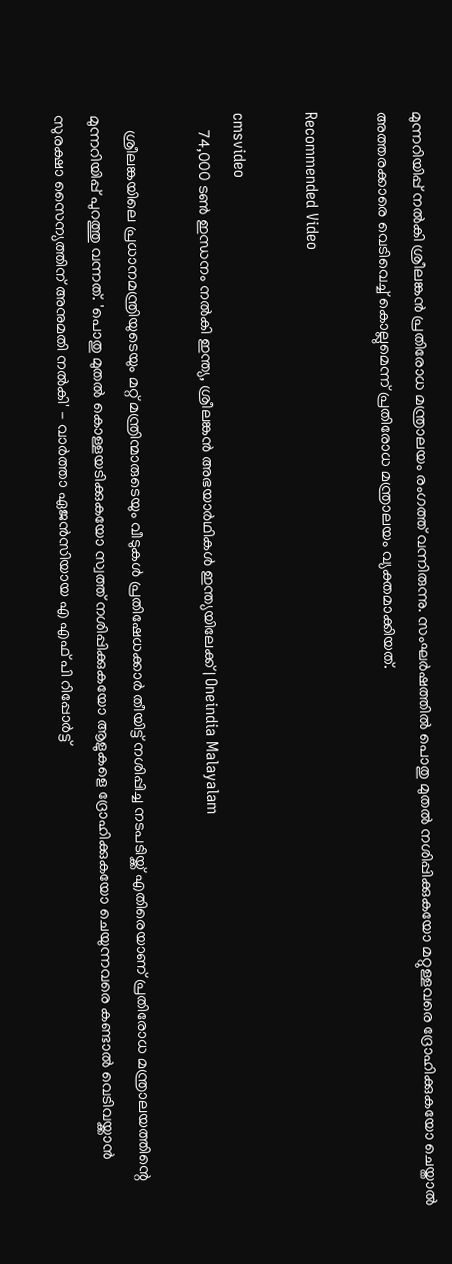മുന്നറിയിപ്പ് നൽകി ശ്രീലങ്കൻ പ്രതിരോധ മന്ത്രാലയം രംഗത്ത് വന്നിരുന്നു. സംഘർഷത്തിൽ പൊതു മുതൽ നശിപ്പിക്കുകയോ മറ്റുള്ളവരെ ദ്രോഹിക്കുകയോ ചെയ്താൽ അത്തരക്കാരെ വെടിവെച്ച് കൊല്ലുമെന്ന് പ്രതിരോധ മന്ത്രാലയം വ്യക്തമാക്കിയത്.

Recommended Video

cmsvideo
    74,000 ടൺ ഇന്ധനം നൽകി ഇന്ത്യ, ശ്രീലങ്കൻ അഭയാർഥികൾ ഇന്ത്യയിലേക്ക് | Oneindia Malayalam

    ശ്രീലങ്കയിലെ പ്രധാനമന്ത്രിയുടെയും മറ്റ് മന്ത്രിന്മാരുടെയും വീടുകൾ പ്രതിഷേധക്കാർ തീയിട്ട് നശിപ്പിച്ച നടപടിയ്ക്ക് എതിരെയാണ് പ്രതിരോധ മന്ത്രാലയത്തിന്റെ മുന്നറിയിപ്പ് പുറത്തു വന്നത്. 'പൊതു മുതൽ കൊള്ളയടിക്കുകയോ സ്വത്ത് നശിപ്പിക്കുകയോ ആളുകളെ ദ്രോഹിക്കുകയോ ചെയുന്നവരെ കണ്ടാൽ വെടിവയ്ക്കാൻ സുരക്ഷാ സൈന്യത്തിന് അനുമതി നൽകി' - വാർത്താ ഏജൻസിയായ എ എഫ്‌ പി റിപ്പോർട്ട്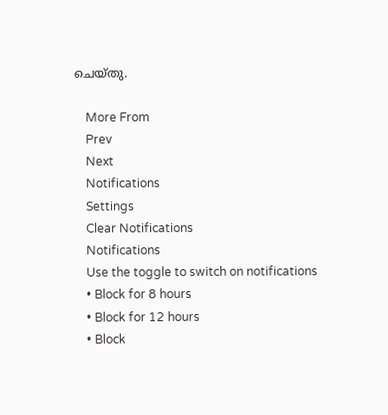ചെയ്തു.

    More From
    Prev
    Next
    Notifications
    Settings
    Clear Notifications
    Notifications
    Use the toggle to switch on notifications
    • Block for 8 hours
    • Block for 12 hours
    • Block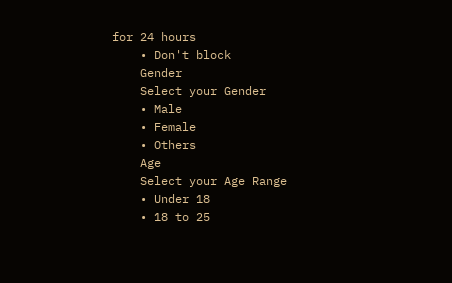for 24 hours
    • Don't block
    Gender
    Select your Gender
    • Male
    • Female
    • Others
    Age
    Select your Age Range
    • Under 18
    • 18 to 25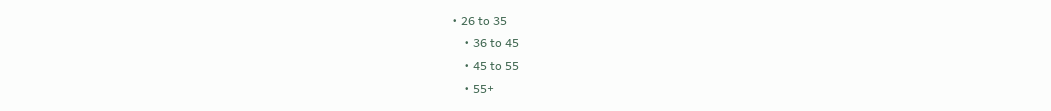• 26 to 35
    • 36 to 45
    • 45 to 55
    • 55+